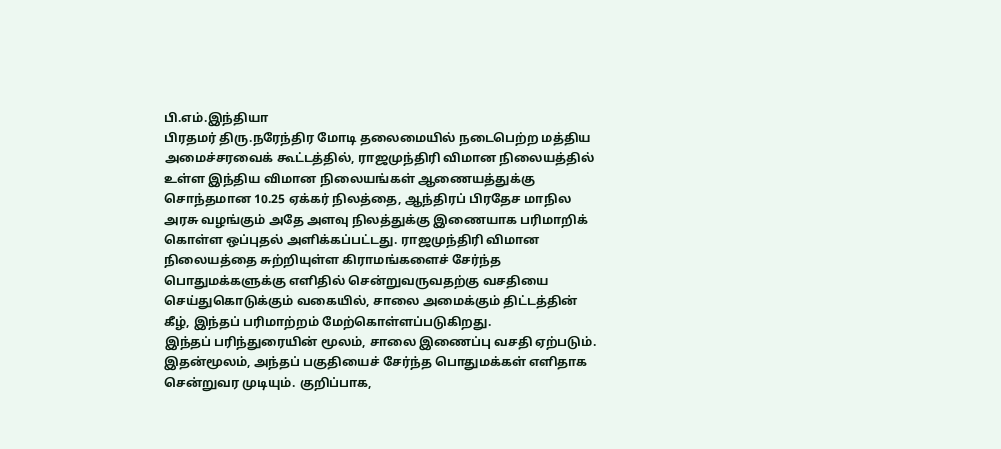பி.எம்.இந்தியா
பிரதமர் திரு.நரேந்திர மோடி தலைமையில் நடைபெற்ற மத்திய அமைச்சரவைக் கூட்டத்தில், ராஜமுந்திரி விமான நிலையத்தில் உள்ள இந்திய விமான நிலையங்கள் ஆணையத்துக்கு சொந்தமான 10.25 ஏக்கர் நிலத்தை, ஆந்திரப் பிரதேச மாநில அரசு வழங்கும் அதே அளவு நிலத்துக்கு இணையாக பரிமாறிக் கொள்ள ஒப்புதல் அளிக்கப்பட்டது. ராஜமுந்திரி விமான நிலையத்தை சுற்றியுள்ள கிராமங்களைச் சேர்ந்த பொதுமக்களுக்கு எளிதில் சென்றுவருவதற்கு வசதியை செய்துகொடுக்கும் வகையில், சாலை அமைக்கும் திட்டத்தின் கீழ், இந்தப் பரிமாற்றம் மேற்கொள்ளப்படுகிறது.
இந்தப் பரிந்துரையின் மூலம், சாலை இணைப்பு வசதி ஏற்படும். இதன்மூலம், அந்தப் பகுதியைச் சேர்ந்த பொதுமக்கள் எளிதாக சென்றுவர முடியும். குறிப்பாக,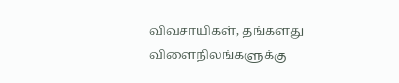விவசாயிகள், தங்களது விளைநிலங்களுக்கு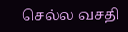செல்ல வசதி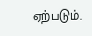ஏற்படும்.